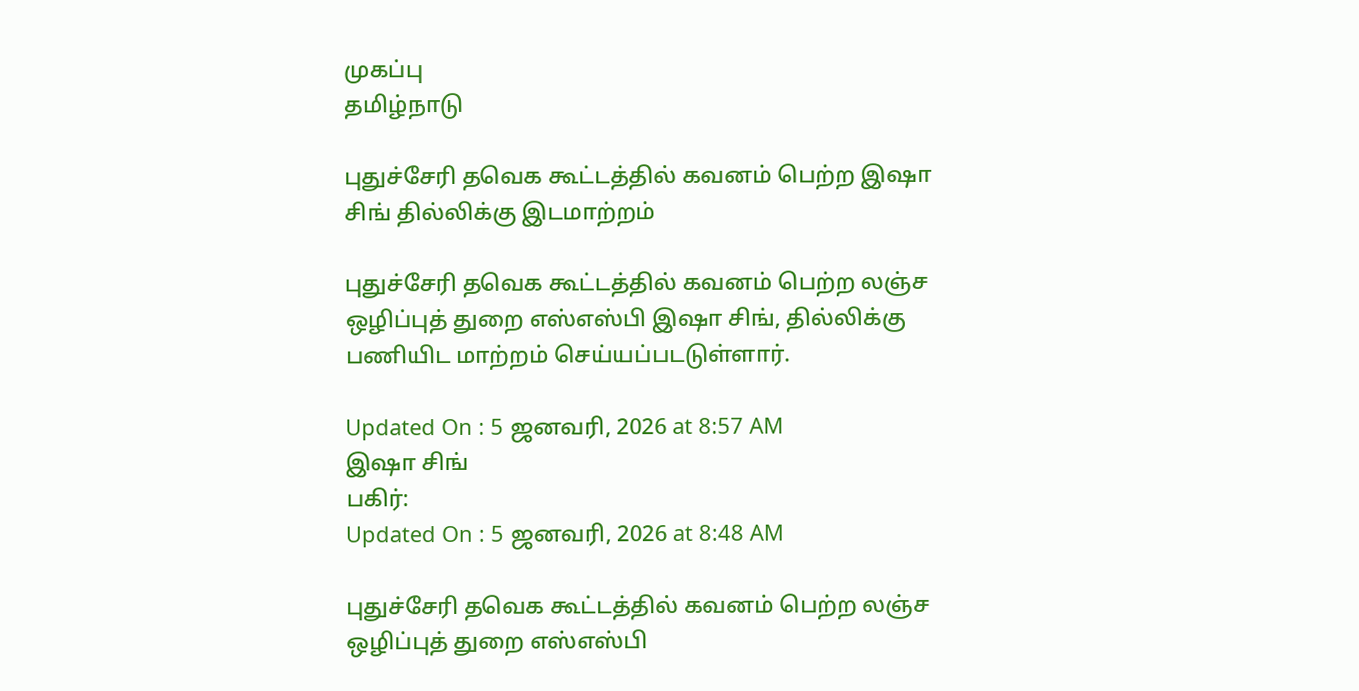முகப்பு
தமிழ்நாடு

புதுச்சேரி தவெக கூட்டத்தில் கவனம் பெற்ற இஷா சிங் தில்லிக்கு இடமாற்றம்

புதுச்சேரி தவெக கூட்டத்தில் கவனம் பெற்ற லஞ்ச ஒழிப்புத் துறை எஸ்எஸ்பி இஷா சிங், தில்லிக்கு பணியிட மாற்றம் செய்யப்படடுள்ளார்.

Updated On : 5 ஜனவரி, 2026 at 8:57 AM
இஷா சிங்
பகிர்:
Updated On : 5 ஜனவரி, 2026 at 8:48 AM

புதுச்சேரி தவெக கூட்டத்தில் கவனம் பெற்ற லஞ்ச ஒழிப்புத் துறை எஸ்எஸ்பி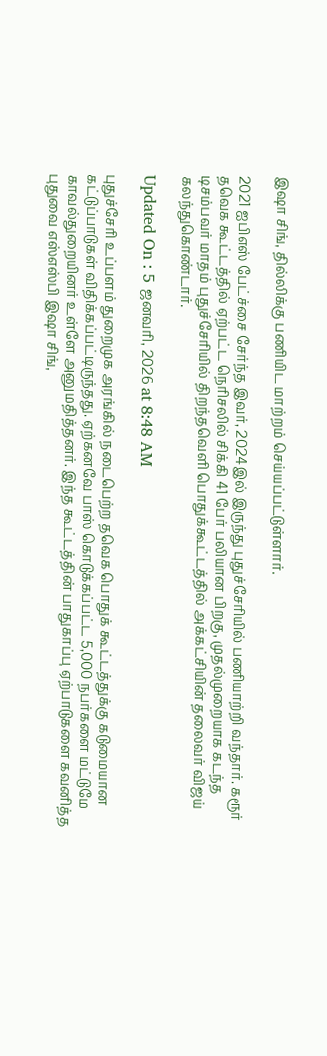இஷா சிங், தில்லிக்கு பணியிட மாற்றம் செய்யப்பட்டுள்ளார்.

2021 ஐபிஎஸ் பேட்ச்சை சேர்ந்த இவர், 2024இல் இருந்து புதுச்சேரியில் பணியாற்றி வந்தார். கரூர் தவெக கூட்டத்தில் ஏற்பட்ட நெரிசலில் சிக்கி 41 பேர் பலியான பிறகு, முதல்முறையாக கடந்த டிசம்பவர் மாதம் புதுச்சேரியில் திறந்தவெளி பொதுக்கூட்டத்தில் அக்கட்சியின் தலைவர் விஜய் கலந்துகொண்டார்.

Updated On : 5 ஜனவரி, 2026 at 8:48 AM

புதுச்சேரி உப்பளம் துறைமுக அரங்கில் நடைபெற்ற தவெக பொதுக் கூட்டத்துக்கு கடுமையான கட்டுப்பாடுகள் விதிக்கப்பட்டிருந்தது. ஏற்கனவே பாஸ் கொடுக்கப்பட்ட 5,000 நபர்களை மட்டுமே காவல்துறையினர் உள்ளே அனுமதித்தனர். இந்த கூட்டத்தின் பாதுகாப்பு ஏற்பாடுகளை கவனித்த புதுவை எஸ்எஸ்பி இஷா சிங்,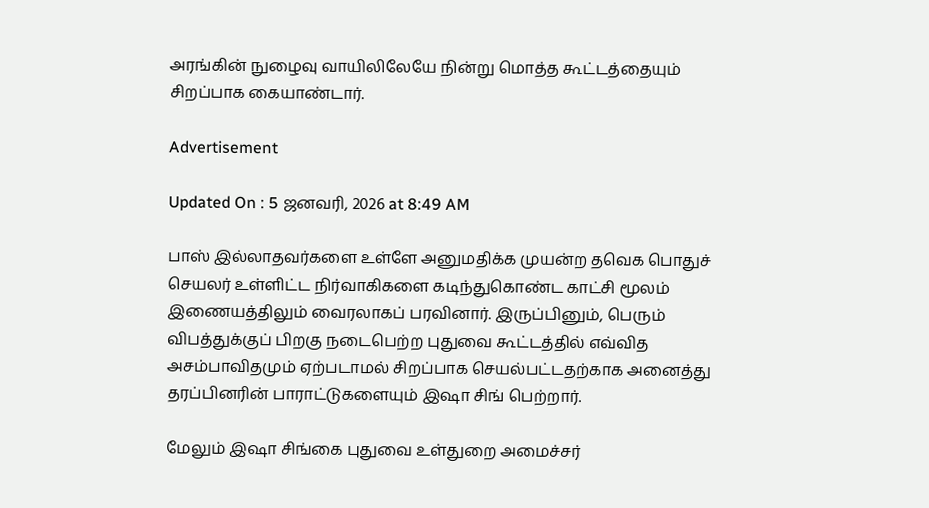அரங்கின் நுழைவு வாயிலிலேயே நின்று மொத்த கூட்டத்தையும் சிறப்பாக கையாண்டார்.

Advertisement

Updated On : 5 ஜனவரி, 2026 at 8:49 AM

பாஸ் இல்லாதவர்களை உள்ளே அனுமதிக்க முயன்ற தவெக பொதுச் செயலர் உள்ளிட்ட நிர்வாகிகளை கடிந்துகொண்ட காட்சி மூலம் இணையத்திலும் வைரலாகப் பரவினார். இருப்பினும், பெரும் விபத்துக்குப் பிறகு நடைபெற்ற புதுவை கூட்டத்தில் எவ்வித அசம்பாவிதமும் ஏற்படாமல் சிறப்பாக செயல்பட்டதற்காக அனைத்து தரப்பினரின் பாராட்டுகளையும் இஷா சிங் பெற்றார்.

மேலும் இஷா சிங்கை புதுவை உள்துறை அமைச்சர்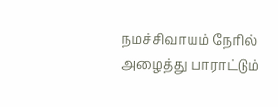நமச்சிவாயம் நேரில் அழைத்து பாராட்டும்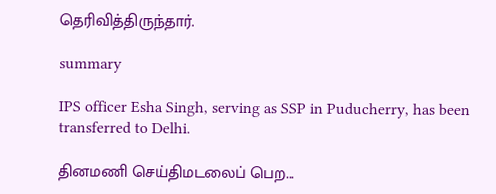தெரிவித்திருந்தார்.

summary

IPS officer Esha Singh, serving as SSP in Puducherry, has been transferred to Delhi.

தினமணி செய்திமடலைப் பெற...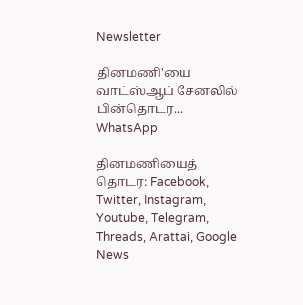Newsletter

தினமணி'யை வாட்ஸ்ஆப் சேனலில் பின்தொடர... WhatsApp

தினமணியைத் தொடர: Facebook, Twitter, Instagram, Youtube, Telegram, Threads, Arattai, Google News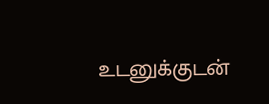உடனுக்குடன்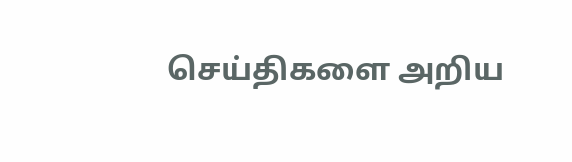செய்திகளை அறிய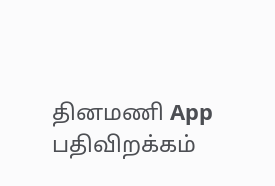தினமணி App பதிவிறக்கம்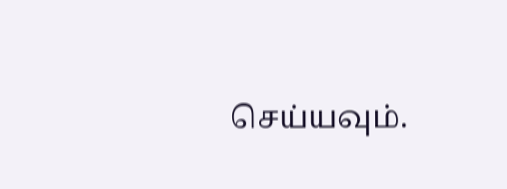செய்யவும்.